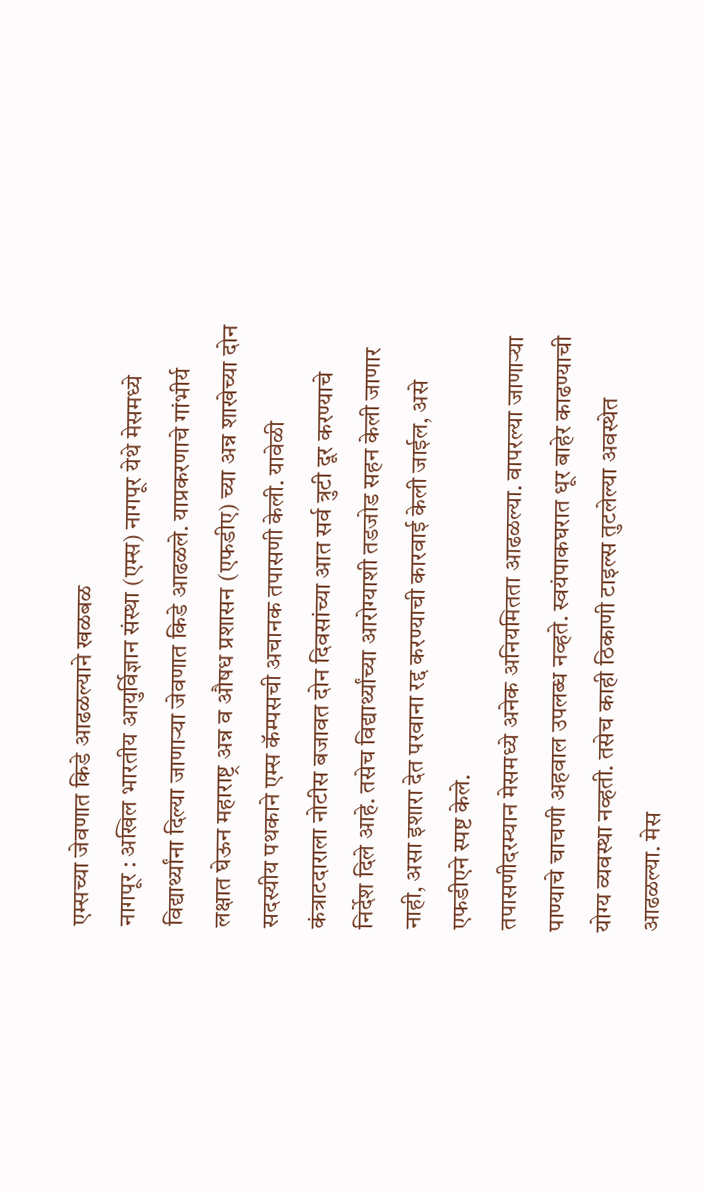एम्सच्या जेवणात किडे आढळल्याने खळबळ
नागपूर : अखिल भारतीय आयुर्विज्ञान संस्था (एम्स) नागपूर येथे मेसमध्ये विद्यार्थ्यांना दिल्या जाणाऱ्या जेवणात किडे आढळले. याप्रकरणाचे गांभीर्य लक्षात घेऊन महाराष्ट्र अन्न व औषध प्रशासन (एफडीए) च्या अन्न शाखेच्या दोन सदस्यीय पथकाने एम्स कॅम्पसची अचानक तपासणी केली. यावेळी कंत्राटदाराला नोटीस बजावत दोन दिवसांच्या आत सर्व त्रुटी दूर करण्याचे निर्देश दिले आहे. तसेच विद्यार्थ्यांच्या आरोग्याशी तडजोड सहन केली जाणार नाही, असा इशारा देत परवाना रद्द करण्याची कारवाई केली जाईल, असे एफडीएने स्पष्ट केले.
तपासणीदरम्यान मेसमध्ये अनेक अनियमितता आढळल्या. वापरल्या जाणाऱ्या पाण्याचे चाचणी अहवाल उपलब्ध नव्हते. स्वयंपाकघरात धूर बाहेर काढण्याची योग्य व्यवस्था नव्हती. तसेच काही ठिकाणी टाइल्स तुटलेल्या अवस्थेत आढळल्या. मेस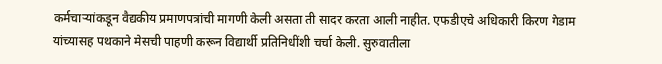कर्मचाऱ्यांकडून वैद्यकीय प्रमाणपत्रांची मागणी केली असता ती सादर करता आली नाहीत. एफडीएचे अधिकारी किरण गेडाम यांच्यासह पथकाने मेसची पाहणी करून विद्यार्थी प्रतिनिधींशी चर्चा केली. सुरुवातीला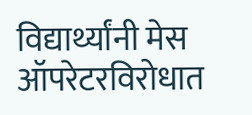विद्यार्थ्यांनी मेस ऑपरेटरविरोधात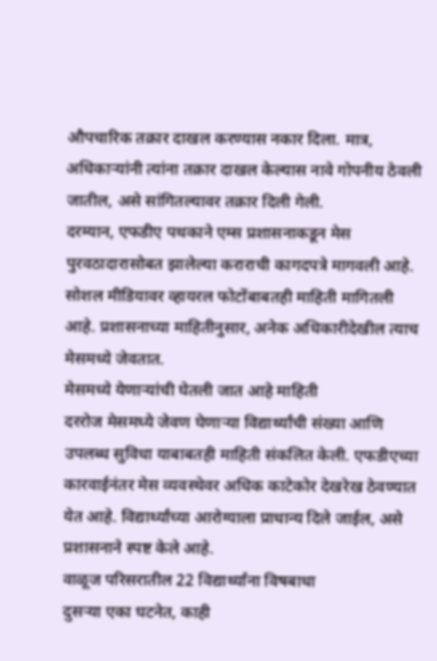औपचारिक तक्रार दाखल करण्यास नकार दिला. मात्र, अधिकाऱ्यांनी त्यांना तक्रार दाखल केल्यास नावे गोपनीय ठेवली जातील, असे सांगितल्यावर तक्रार दिली गेली.
दरम्यान, एफडीए पथकाने एम्स प्रशासनाकडून मेस पुरवठादारासोबत झालेल्या कराराची कागदपत्रे मागवली आहे. सोशल मीडियावर व्हायरल फोटोंबाबतही माहिती मागितली आहे. प्रशासनाच्या माहितीनुसार, अनेक अधिकारीदेखील त्याच मेसमध्ये जेवतात.
मेसमध्ये येणाऱ्यांची घेतली जात आहे माहिती
दररोज मेसमध्ये जेवण घेणाऱ्या विद्यार्थ्यांची संख्या आणि उपलब्ध सुविधा याबाबतही माहिती संकलित केली. एफडीएच्या कारवाईनंतर मेस व्यवस्थेवर अधिक काटेकोर देखरेख ठेवण्यात येत आहे. विद्यार्थ्यांच्या आरोग्याला प्राधान्य दिले जाईल, असे प्रशासनाने स्पष्ट केले आहे.
वाळूज परिसरातील 22 विद्यार्थ्यांना विषबाधा
दुसऱ्या एका घटनेत, काही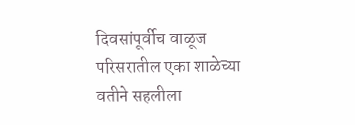दिवसांपूर्वीच वाळूज परिसरातील एका शाळेच्या वतीने सहलीला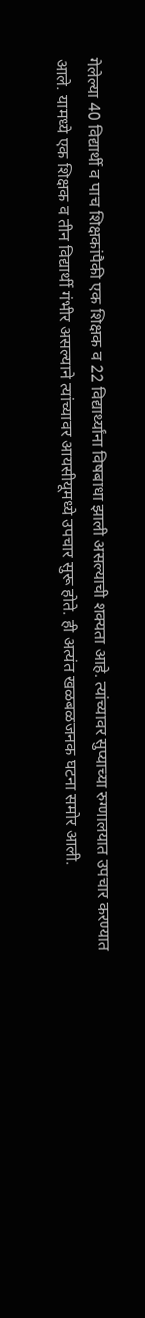गेलेल्या 40 विद्यार्थी व पाच शिक्षकांपैकी एक शिक्षक व 22 विद्यार्थ्यांना विषबाधा झाली असल्याची शक्यता आहे. त्यांच्यावर सुप्याच्या रुग्णालयात उपचार करण्यात आले. यामध्ये एक शिक्षक व तीन विद्यार्थी गंभीर असल्याने त्यांच्यावर आयसीयूमध्ये उपचार सुरू होते. ही अत्यंत खळबळजनक घटना समोर आली.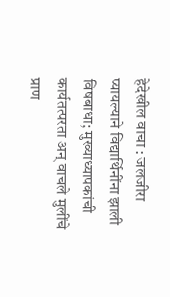हेदेखील वाचा : जलजीरा प्यायल्याने विद्यार्थिनींना झाली विषबाधा; मुख्याध्यापकांची कार्यतत्परता अन् वाचले मुलींचे प्राण